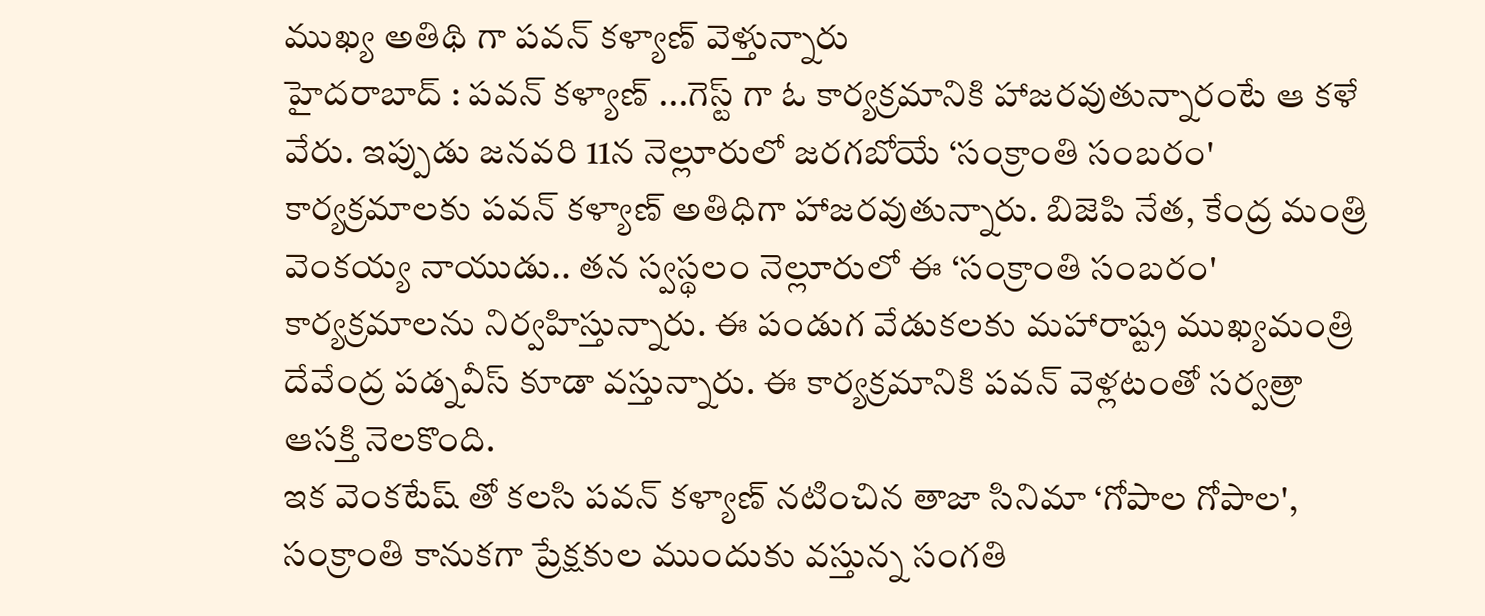ముఖ్య అతిథి గా పవన్ కళ్యాణ్ వెళ్తున్నారు
హైదరాబాద్ : పవన్ కళ్యాణ్ ...గెస్ట్ గా ఓ కార్యక్రమానికి హాజరవుతున్నారంటే ఆ కళే వేరు. ఇప్పుడు జనవరి 11న నెల్లూరులో జరగబోయే ‘సంక్రాంతి సంబరం' కార్యక్రమాలకు పవన్ కళ్యాణ్ అతిధిగా హాజరవుతున్నారు. బిజెపి నేత, కేంద్ర మంత్రి వెంకయ్య నాయుడు.. తన స్వస్థలం నెల్లూరులో ఈ ‘సంక్రాంతి సంబరం' కార్యక్రమాలను నిర్వహిస్తున్నారు. ఈ పండుగ వేడుకలకు మహారాష్ట్ర ముఖ్యమంత్రి దేవేంద్ర పడ్నవీస్ కూడా వస్తున్నారు. ఈ కార్యక్రమానికి పవన్ వెళ్లటంతో సర్వత్రా ఆసక్తి నెలకొంది.
ఇక వెంకటేష్ తో కలసి పవన్ కళ్యాణ్ నటించిన తాజా సినిమా ‘గోపాల గోపాల', సంక్రాంతి కానుకగా ప్రేక్షకుల ముందుకు వస్తున్న సంగతి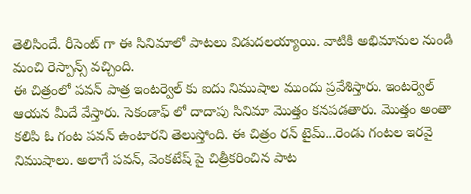తెలిసిందే. రీసెంట్ గా ఈ సినిమాలో పాటలు విడుదలయ్యాయి. వాటికి అభిమానుల నుండి మంచి రెస్పాన్స్ వచ్చింది.
ఈ చిత్రంలో పవన్ పాత్ర ఇంటర్వెల్ కు ఐదు నిముషాల ముందు ప్రవేశిస్తారు. ఇంటర్వెల్ ఆయన మీదే వేస్తారు. సెకండాఫ్ లో దాదాపు సినిమా మొత్తం కనపడతారు. మొత్తం అంతా కలిపి ఓ గంట పవన్ ఉంటారని తెలుస్తోంది. ఈ చిత్రం రన్ టైమ్...రెండు గంటల ఇరవై నిముషాలు. అలాగే పవన్, వెంకటేష్ పై చిత్రీకరించిన పాట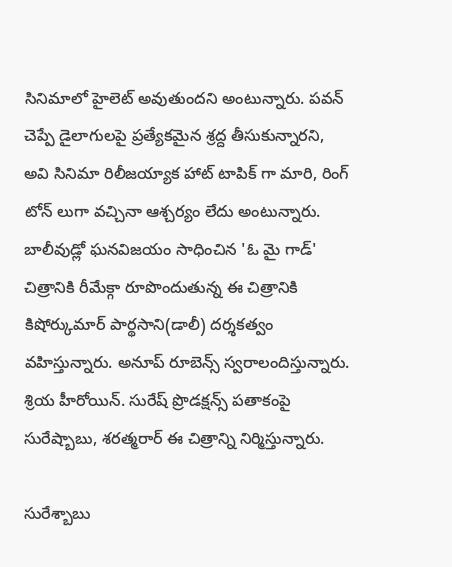సినిమాలో హైలెట్ అవుతుందని అంటున్నారు. పవన్ చెప్పే డైలాగులపై ప్రత్యేకమైన శ్రద్ద తీసుకున్నారని, అవి సినిమా రిలీజయ్యాక హాట్ టాపిక్ గా మారి, రింగ్ టోన్ లుగా వచ్చినా ఆశ్చర్యం లేదు అంటున్నారు.
బాలీవుడ్లో ఘనవిజయం సాధించిన 'ఓ మై గాడ్' చిత్రానికి రీమేక్గా రూపొందుతున్న ఈ చిత్రానికి కిషోర్కుమార్ పార్థసాని(డాలీ) దర్శకత్వం వహిస్తున్నారు. అనూప్ రూబెన్స్ స్వరాలందిస్తున్నారు. శ్రియ హీరోయిన్. సురేష్ ప్రొడక్షన్స్ పతాకంపై సురేష్బాబు, శరత్మరార్ ఈ చిత్రాన్ని నిర్మిస్తున్నారు.

సురేశ్బాబు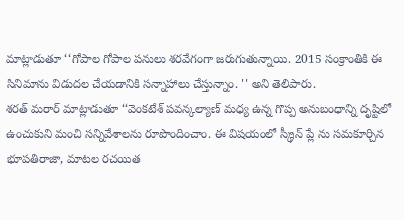మాట్లాడుతూ ‘‘గోపాల గోపాల పనులు శరవేగంగా జరుగుతున్నాయి. 2015 సంక్రాంతికి ఈ సినిమాను విడుదల చేయడానికి సన్నాహాలు చేస్తున్నాం. '' అని తెలిపారు.
శరత్ మరార్ మాట్లాడుతూ ‘‘వెంకటేశ్ పవన్కల్యాణ్ మధ్య ఉన్న గొప్ప అనుబంధాన్ని దృష్టిలో ఉంచుకుని మంచి సన్నివేశాలను రూపొందించాం. ఈ విషయంలో స్క్రీన్ ప్లే ను సమకూర్చిన భూపతిరాజా, మాటల రచయిత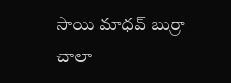సాయి మాధవ్ బుర్రా చాలా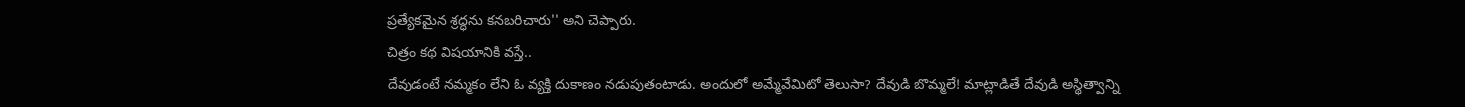ప్రత్యేకమైన శ్రద్ధను కనబరిచారు'' అని చెప్పారు.
చిత్రం కథ విషయానికి వస్తే..
దేవుడంటే నమ్మకం లేని ఓ వ్యక్తి దుకాణం నడుపుతంటాడు. అందులో అమ్మేవేమిటో తెలుసా? దేవుడి బొమ్మలే! మాట్లాడితే దేవుడి అస్థిత్వాన్ని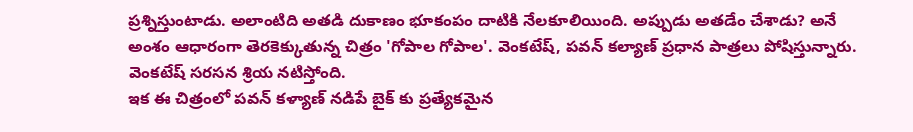ప్రశ్నిస్తుంటాడు. అలాంటిది అతడి దుకాణం భూకంపం దాటికి నేలకూలియింది. అప్పుడు అతడేం చేశాడు? అనే అంశం ఆధారంగా తెరకెక్కుతున్న చిత్రం 'గోపాల గోపాల'. వెంకటేష్, పవన్ కల్యాణ్ ప్రధాన పాత్రలు పోషిస్తున్నారు. వెంకటేష్ సరసన శ్రియ నటిస్తోంది.
ఇక ఈ చిత్రంలో పవన్ కళ్యాణ్ నడిపే బైక్ కు ప్రత్యేకమైన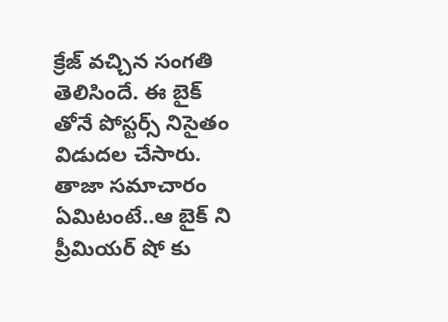క్రేజ్ వచ్చిన సంగతి తెలిసిందే. ఈ బైక్ తోనే పోస్టర్స్ నిసైతం విడుదల చేసారు. తాజా సమాచారం ఏమిటంటే..ఆ బైక్ ని ప్రీమియర్ షో కు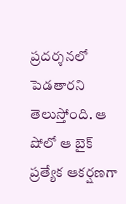ప్రదర్శనలో పెడతారని తెలుస్తోంది. ఆ షోలో ఆ బైక్ ప్రత్యేక ఆకర్షణగా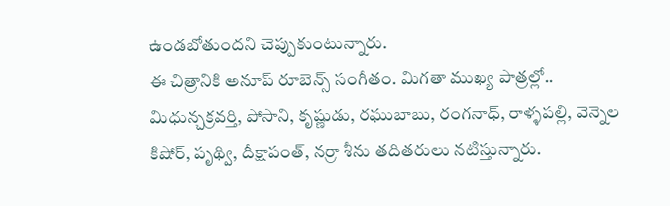ఉండబోతుందని చెప్పుకుంటున్నారు.
ఈ చిత్రానికి అనూప్ రూబెన్స్ సంగీతం. మిగతా ముఖ్య పాత్రల్లో.. మిధున్చక్రవర్తి, పోసాని, కృష్ణుడు, రఘుబాబు, రంగనాధ్, రాళ్ళపల్లి, వెన్నెల కిషోర్, పృథ్వి, దీక్షాపంత్, నర్రా శీను తదితరులు నటిస్తున్నారు.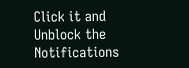Click it and Unblock the Notifications